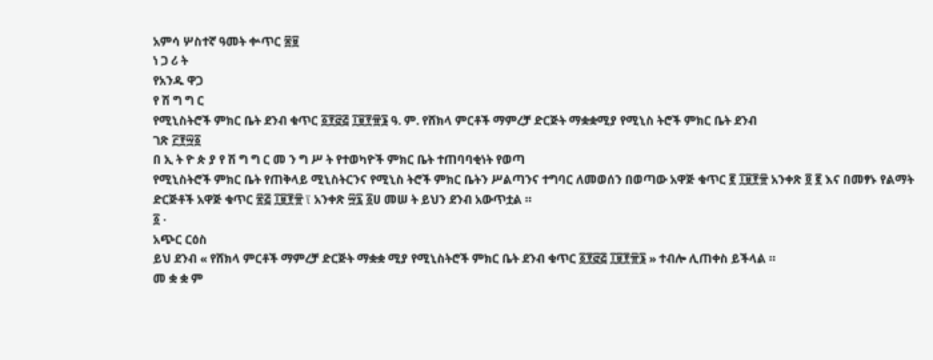አምሳ ሦስተኛ ዓመት ቍጥር ፷፱
ነ ጋ ሪ ት
የአንዱ ዋጋ
የ ሽ ግ ግ ር
የሚኒስትሮች ምክር ቤት ደንብ ቁጥር ፩፻፸፭ ፲፱፻፹፮ ዓ. ም. የሸክላ ምርቶች ማምረቻ ድርጅት ማቋቋሚያ የሚኒስ ትሮች ምክር ቤት ደንብ
ገጽ ፫፻፵፩
በ ኢ ት ዮ ጵ ያ የ ሽ ግ ግ ር መ ን ግ ሥ ት የተወካዮች ምክር ቤት ተጠባባቂነት የወጣ
የሚኒስትሮች ምክር ቤት የጠቅላይ ሚኒስትርንና የሚኒስ ትሮች ምክር ቤትን ሥልጣንና ተግባር ለመወሰን በወጣው አዋጅ ቁጥር ፪ ፲፱፻፹ አንቀጽ ፬ ፪ እና በመፃኑ የልማት ድርጅቶች አዋጅ ቁጥር ፳፭ ፲፱፻፹ ï አንቀጽ ፵፯ ፩ሀ መሠ ት ይህን ደንብ አውጥቷል ።
፩ ·
አጭር ርዕስ
ይህ ደንብ « የሸክላ ምርቶች ማምረቻ ድርጅት ማቋቋ ሚያ የሚኒስትሮች ምክር ቤት ደንብ ቁጥር ፩፻፸፭ ፲፱፻፹፮ » ተብሎ ሊጠቀስ ይችላል ።
መ ቋ ቋ ም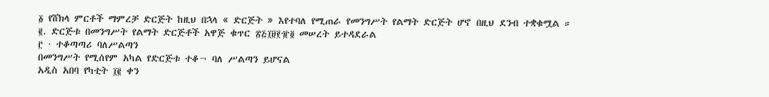፩ የሸክላ ምርቶች ማምረቻ ድርጅት ከዚህ በኋላ « ድርጅት » እየተባለ የሚጠራ የመንግሥት የልማት ድርጅት ሆኖ በዚህ ደንብ ተቋቁሟል ።
፪. ድርጅቱ በመንግሥት የልማት ድርጅቶች አዋጅ ቁጥር ፳፭፲፱፻፹፬ መሠረት ይተዳደራል
፫ · ተቆጣጣሪ ባለሥልጣን
በመንግሥት የሚሰየም አካል የድርጅቱ ተቆ¬ ባለ ሥልጣን ይሆናል
አዲስ አበባ የካቲት ፲፪ ቀን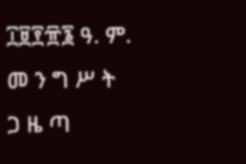፲፱፻፹፮ ዓ. ም.
መ ን ግ ሥ ት
ጋ ዜ ጣ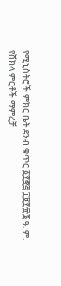የሚኒስትሮች ምክር ቤት ደንብ ቁጥር ፩፻፸፭ ፲፱፻፹፮ ዓ. ም.
የሸክላ ምርቶች ማምረቻ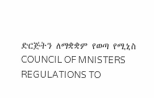ድርጅትን ለማቋቋም የወጣ የሚኒስ COUNCIL OF MNISTERS REGULATIONS TO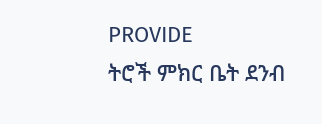PROVIDE
ትሮች ምክር ቤት ደንብ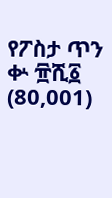የፖስታ ጥን ቍ ፹ሺ፩ (80,001)